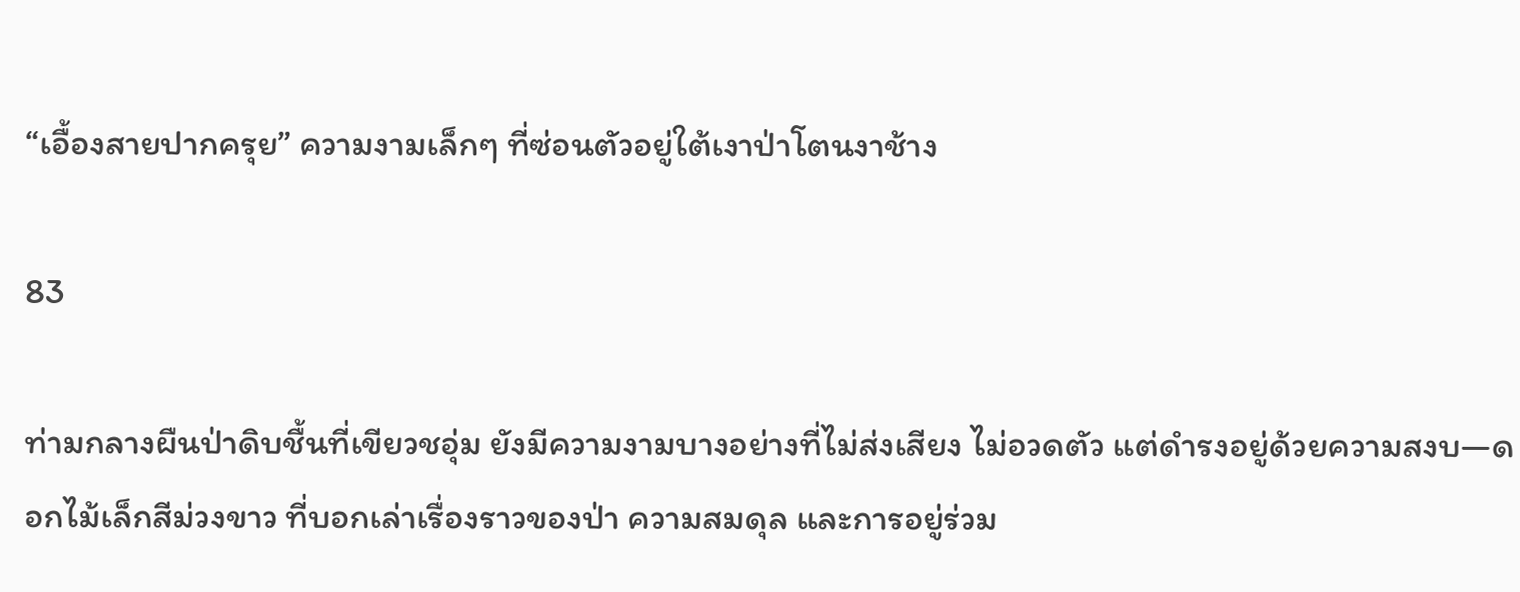“เอื้องสายปากครุย” ความงามเล็กๆ ที่ซ่อนตัวอยู่ใต้เงาป่าโตนงาช้าง

83

ท่ามกลางผืนป่าดิบชื้นที่เขียวชอุ่ม ยังมีความงามบางอย่างที่ไม่ส่งเสียง ไม่อวดตัว แต่ดำรงอยู่ด้วยความสงบ—ดอกไม้เล็กสีม่วงขาว ที่บอกเล่าเรื่องราวของป่า ความสมดุล และการอยู่ร่วม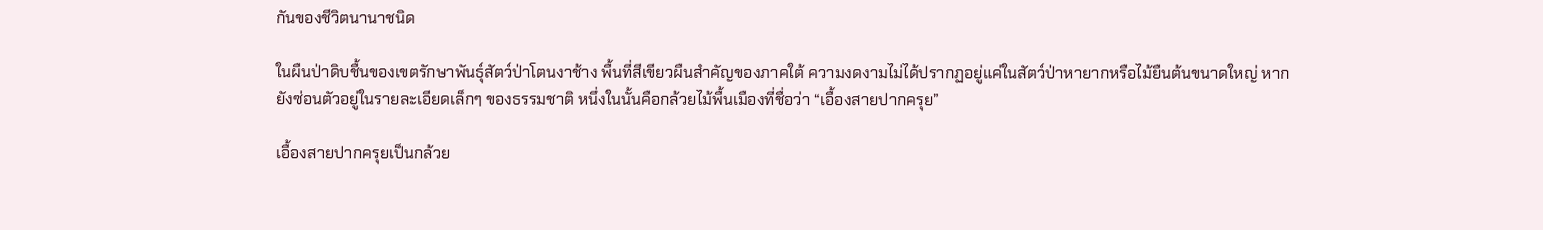กันของชีวิตนานาชนิด

ในผืนป่าดิบชื้นของเขตรักษาพันธุ์สัตว์ป่าโตนงาช้าง พื้นที่สีเขียวผืนสำคัญของภาคใต้ ความงดงามไม่ได้ปรากฏอยู่แค่ในสัตว์ป่าหายากหรือไม้ยืนต้นขนาดใหญ่ หากยังซ่อนตัวอยู่ในรายละเอียดเล็กๆ ของธรรมชาติ หนึ่งในนั้นคือกล้วยไม้พื้นเมืองที่ชื่อว่า “เอื้องสายปากครุย”

เอื้องสายปากครุยเป็นกล้วย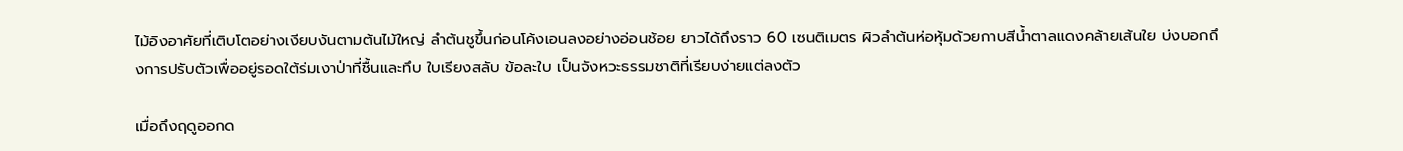ไม้อิงอาศัยที่เติบโตอย่างเงียบงันตามต้นไม้ใหญ่ ลำต้นชูขึ้นก่อนโค้งเอนลงอย่างอ่อนช้อย ยาวได้ถึงราว 60 เซนติเมตร ผิวลำต้นห่อหุ้มด้วยกาบสีน้ำตาลแดงคล้ายเส้นใย บ่งบอกถึงการปรับตัวเพื่ออยู่รอดใต้ร่มเงาป่าที่ชื้นและทึบ ใบเรียงสลับ ข้อละใบ เป็นจังหวะธรรมชาติที่เรียบง่ายแต่ลงตัว

เมื่อถึงฤดูออกด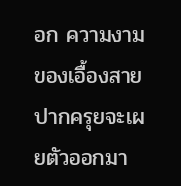อก ความงามของเอื้องสายปากครุยจะเผยตัวออกมา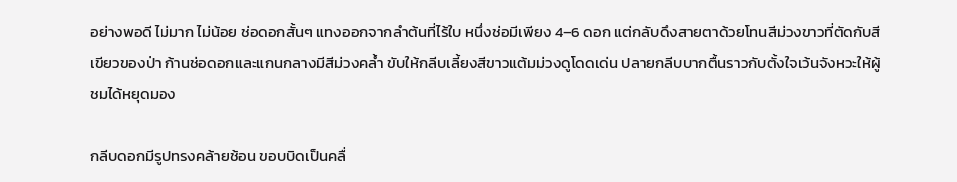อย่างพอดี ไม่มาก ไม่น้อย ช่อดอกสั้นๆ แทงออกจากลำต้นที่ไร้ใบ หนึ่งช่อมีเพียง 4–6 ดอก แต่กลับดึงสายตาด้วยโทนสีม่วงขาวที่ตัดกับสีเขียวของป่า ก้านช่อดอกและแกนกลางมีสีม่วงคล้ำ ขับให้กลีบเลี้ยงสีขาวแต้มม่วงดูโดดเด่น ปลายกลีบบากตื้นราวกับตั้งใจเว้นจังหวะให้ผู้ชมได้หยุดมอง

กลีบดอกมีรูปทรงคล้ายช้อน ขอบบิดเป็นคลื่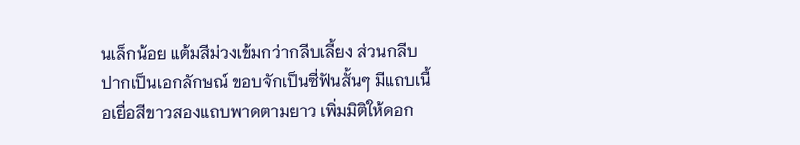นเล็กน้อย แต้มสีม่วงเข้มกว่ากลีบเลี้ยง ส่วนกลีบปากเป็นเอกลักษณ์ ขอบจักเป็นซี่ฟันสั้นๆ มีแถบเนื้อเยื่อสีขาวสองแถบพาดตามยาว เพิ่มมิติให้ดอก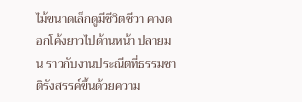ไม้ขนาดเล็กดูมีชีวิตชีวา คางดอกโค้งยาวไปด้านหน้า ปลายมน ราวกับงานประณีตที่ธรรมชาติรังสรรค์ขึ้นด้วยความ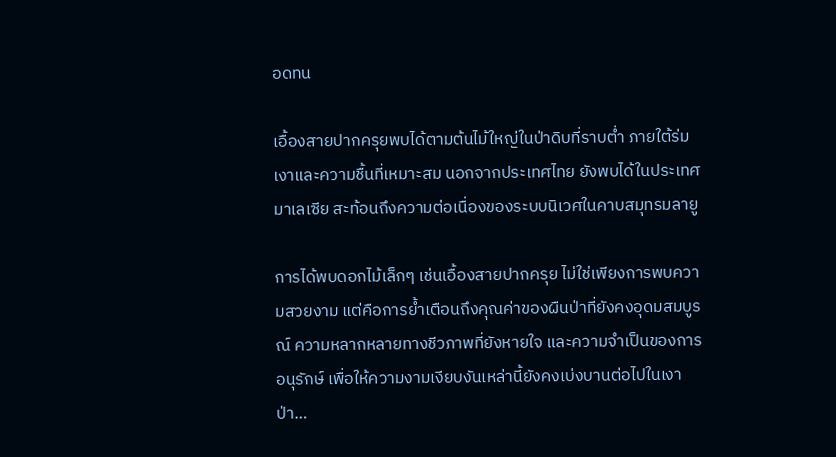อดทน

เอื้องสายปากครุยพบได้ตามต้นไม้ใหญ่ในป่าดิบที่ราบต่ำ ภายใต้ร่มเงาและความชื้นที่เหมาะสม นอกจากประเทศไทย ยังพบได้ในประเทศมาเลเซีย สะท้อนถึงความต่อเนื่องของระบบนิเวศในคาบสมุทรมลายู

การได้พบดอกไม้เล็กๆ เช่นเอื้องสายปากครุย ไม่ใช่เพียงการพบความสวยงาม แต่คือการย้ำเตือนถึงคุณค่าของผืนป่าที่ยังคงอุดมสมบูรณ์ ความหลากหลายทางชีวภาพที่ยังหายใจ และความจำเป็นของการอนุรักษ์ เพื่อให้ความงามเงียบงันเหล่านี้ยังคงเบ่งบานต่อไปในเงาป่า…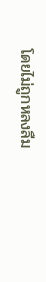โดยไม่ถูกหลงลืม